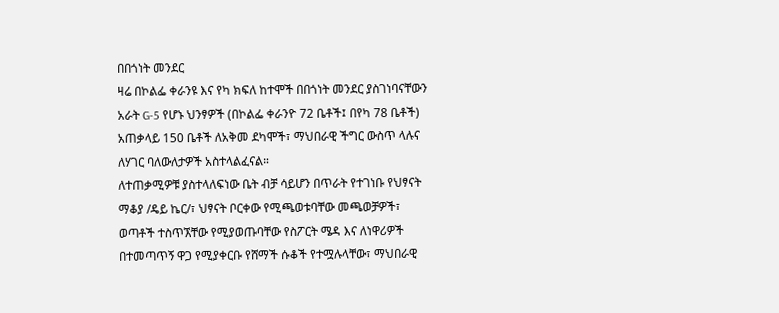በበጎነት መንደር
ዛሬ በኮልፌ ቀራንዩ እና የካ ክፍለ ከተሞች በበጎነት መንደር ያስገነባናቸውን አራት G-5 የሆኑ ህንፃዎች (በኮልፌ ቀራንዮ 72 ቤቶች፤ በየካ 78 ቤቶች) አጠቃላይ 150 ቤቶች ለአቅመ ደካሞች፣ ማህበራዊ ችግር ውስጥ ላሉና ለሃገር ባለውለታዎች አስተላልፈናል።
ለተጠቃሚዎቹ ያስተላለፍነው ቤት ብቻ ሳይሆን በጥራት የተገነቡ የህፃናት ማቆያ /ዴይ ኬር/፣ ህፃናት ቦርቀው የሚጫወቱባቸው መጫወቻዎች፣ ወጣቶች ተስጥኧቸው የሚያወጡባቸው የስፖርት ሜዳ እና ለነዋሪዎች በተመጣጥኝ ዋጋ የሚያቀርቡ የሸማች ሱቆች የተሟሉላቸው፣ ማህበራዊ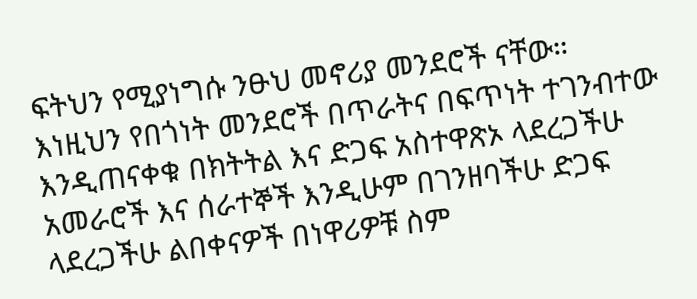ፍትህን የሚያነግሱ ንፁህ መኖሪያ መንደሮች ናቸው።
እነዚህን የበጎነት መንደሮች በጥራትና በፍጥነት ተገንብተው እንዲጠናቀቁ በክትትል እና ድጋፍ አስተዋጽኦ ላደረጋችሁ አመራሮች እና ሰራተኞች እንዲሁም በገንዘባችሁ ድጋፍ ላደረጋችሁ ልበቀናዎች በነዋሪዎቹ ስም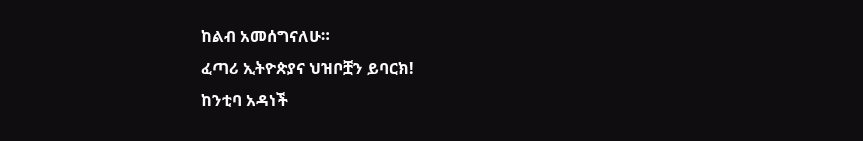ከልብ አመሰግናለሁ።
ፈጣሪ ኢትዮጵያና ህዝቦቿን ይባርክ!
ከንቲባ አዳነች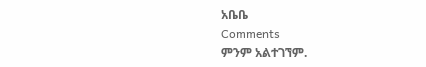አቤቤ
Comments
ምንም አልተገኘም.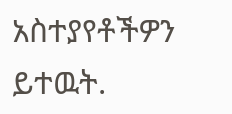አስተያየቶችዎን ይተዉት.